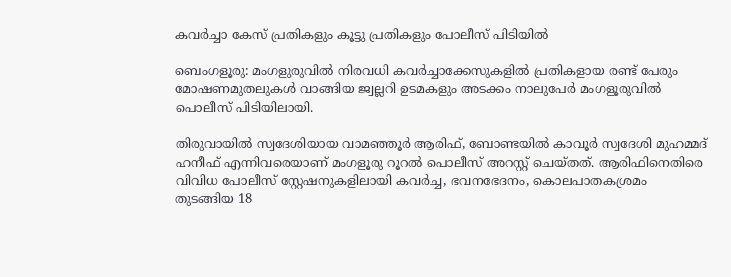കവർച്ചാ കേസ് പ്രതികളും കൂട്ടു പ്രതികളും പോലീസ് പിടിയിൽ

ബെംഗളൂരു: മംഗളുരുവിൽ നിരവധി കവര്‍ച്ചാക്കേസുകളില്‍ പ്രതികളായ രണ്ട് പേരും മോഷണമുതലുകള്‍ വാങ്ങിയ ജ്വല്ലറി ഉടമകളും അടക്കം നാലുപേര്‍ മംഗളൂരുവില്‍ പൊലീസ് പിടിയിലായി.

തിരുവായില്‍ സ്വദേശിയായ വാമഞ്ഞൂര്‍ ആരിഫ്, ബോണ്ടയില്‍ കാവൂര്‍ സ്വദേശി മുഹമ്മദ് ഹനീഫ് എന്നിവരെയാണ് മംഗളൂരു റൂറല്‍ പൊലീസ് അറസ്റ്റ് ചെയ്തത്. ആരിഫിനെതിരെ വിവിധ പോലീസ് സ്റ്റേഷനുകളിലായി കവര്‍ച്ച, ഭവനഭേദനം, കൊലപാതകശ്രമം തുടങ്ങിയ 18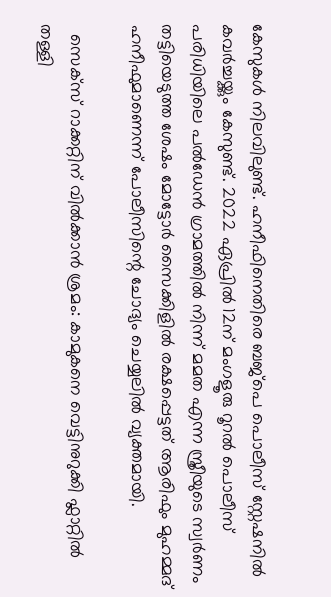കേസുകൾ നിലവിലുണ്ട്. ഹനീഫിനെതിരെ ബജ്‌പെ പൊലീസ് സ്റ്റേഷനില്‍ കവര്‍ച്ചയ്ക്കും കേസുണ്ട്. 2022 ഏപ്രില്‍ 12ന് മംഗളൂരു റൂറല്‍ പൊലീസ് പരിധിയിലെ പല്‍ഡേന്‍ ഗ്രാമത്തില്‍ നിന്ന് മമത എന്ന സ്ത്രീയുടെ സ്വര്‍ണം തട്ടിയെടുത്ത ശേഷം മോട്ടോര്‍ സൈക്കിളില്‍ രക്ഷപ്പെട്ടത് ആരിഫും മുഹമ്മദ് ഹനീഫുമാണെന്ന് പോലീസിന്റെ ചോദ്യം ചെയ്യലില്‍ വ്യക്തമായി.

  സെക്സ് റാക്കറ്റിന് വിൽക്കാൻ ശ്രമം: കാമുകനെ വെട്ടിനുറുക്കി ഫ്ലാറ്റിൽ തള്ളി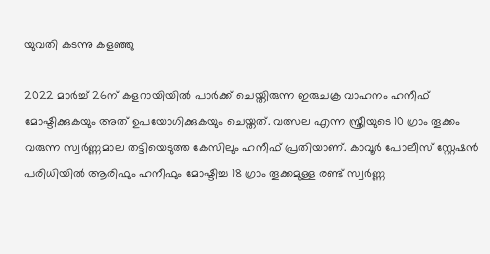യുവതി കടന്നു കളഞ്ഞു

2022 മാര്‍ച്ച്‌ 26ന് കളറായിയില്‍ പാര്‍ക്ക് ചെയ്തിരുന്ന ഇരുചക്ര വാഹനം ഹനീഫ് മോഷ്ടിക്കുകയും അത് ഉപയോഗിക്കുകയും ചെയ്തത്. വത്സല എന്ന സ്ത്രീയുടെ 10 ഗ്രാം തൂക്കം വരുന്ന സ്വര്‍ണ്ണമാല തട്ടിയെടുത്ത കേസിലും ഹനീഫ് പ്രതിയാണ്. കാവൂര്‍ പോലീസ് സ്റ്റേഷന്‍ പരിധിയില്‍ ആരിഫും ഹനീഫും മോഷ്ടിച്ച 18 ഗ്രാം തൂക്കമുള്ള രണ്ട് സ്വര്‍ണ്ണ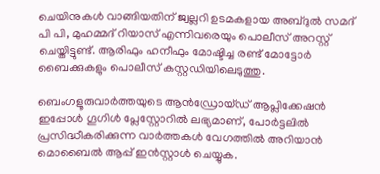ചെയിനുകള്‍ വാങ്ങിയതിന് ജ്വല്ലറി ഉടമകളായ അബ്ദുല്‍ സമദ് പി പി, മുഹമ്മദ് റിയാസ് എന്നിവരെയും പൊലീസ് അറസ്റ്റ് ചെയ്തിട്ടുണ്ട്. ആരിഫും ഹനീഫും മോഷ്ടിച്ച രണ്ട് മോട്ടോര്‍ ബൈക്കുകളും പൊലീസ് കസ്റ്റഡിയിലെടുത്തു.

ബെംഗളൂരുവാർത്തയുടെ ആൻഡ്രോയ്ഡ് ആപ്ലിക്കേഷൻ ഇപ്പോൾ ഗൂഗിൾ പ്ലേസ്റ്റോറിൽ ലഭ്യമാണ്, പോർട്ടലിൽ പ്രസിദ്ധീകരിക്കുന്ന വാർത്തകൾ വേഗത്തിൽ അറിയാൻ മൊബൈൽ ആപ്പ് ഇൻസ്റ്റാൾ ചെയ്യുക.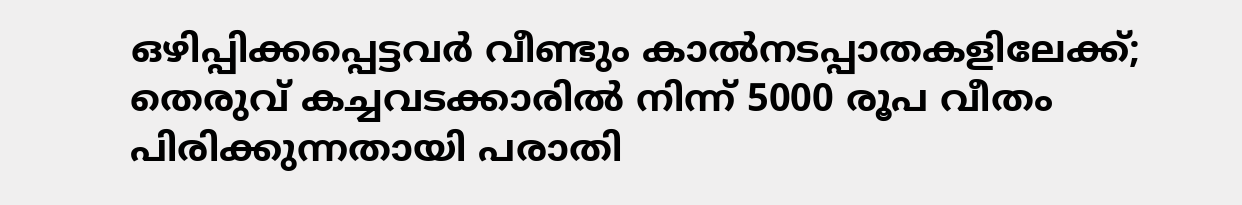ഒഴിപ്പിക്കപ്പെട്ടവർ വീണ്ടും കാൽനടപ്പാതകളിലേക്ക്; തെരുവ് കച്ചവടക്കാരിൽ നിന്ന് 5000 രൂപ വീതം പിരിക്കുന്നതായി പരാതി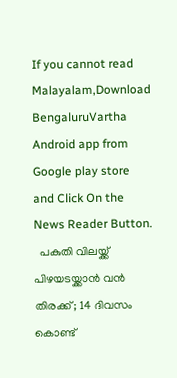If you cannot read Malayalam,Download BengaluruVartha Android app from Google play store and Click On the News Reader Button.
  പകുതി വിലയ്ക്ക് പിഴയടയ്ക്കാൻ വൻ തിരക്ക്; 14 ദിവസം കൊണ്ട്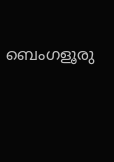ബെംഗളൂരു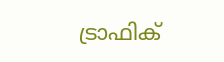ട്രാഫിക്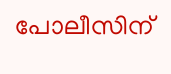പോലീസിന്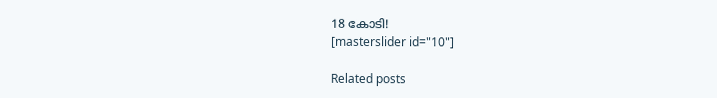18 കോടി!
[masterslider id="10"]

Related posts